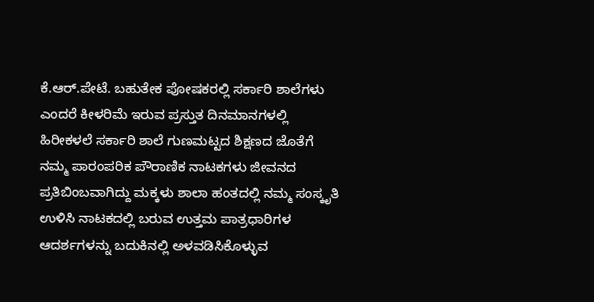ಕೆ.ಆರ್.ಪೇಟೆ. ಬಹುತೇಕ ಪೋಷಕರಲ್ಲಿ ಸರ್ಕಾರಿ ಶಾಲೆಗಳು ಎಂದರೆ ಕೀಳರಿಮೆ ಇರುವ ಪ್ರಸ್ತುತ ದಿನಮಾನಗಳಲ್ಲಿ ಹಿರೀಕಳಲೆ ಸರ್ಕಾರಿ ಶಾಲೆ ಗುಣಮಟ್ಟದ ಶಿಕ್ಷಣದ ಜೊತೆಗೆ ನಮ್ಮ ಪಾರಂಪರಿಕ ಪೌರಾಣಿಕ ನಾಟಕಗಳು ಜೀವನದ ಪ್ರತಿಬಿಂಬವಾಗಿದ್ದು ಮಕ್ಕಳು ಶಾಲಾ ಹಂತದಲ್ಲಿ ನಮ್ಮ ಸಂಸ್ಕೃತಿ ಉಳಿಸಿ ನಾಟಕದಲ್ಲಿ ಬರುವ ಉತ್ತಮ ಪಾತ್ರಧಾರಿಗಳ ಆದರ್ಶಗಳನ್ನು ಬದುಕಿನಲ್ಲಿ ಅಳವಡಿಸಿಕೊಳ್ಳುವ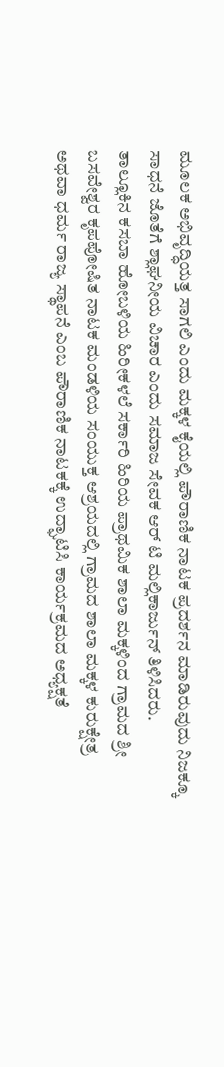ಮೂಲಕ ಅಭಿವೃದ್ಧಿಯತ್ತ ಸಾಗಲಿ ಎಂದು ಮಕ್ಕಳ ಕೈಯಲ್ಲಿ ಪೌರಾಣಿಕ ನಾಟಕ ಪ್ರದರ್ಶನ ಮಾಡಿರುವುದು ನಿಜಕ್ಕೂ ಸಾಧನೆ ಜೊತೆಗೆ ಶ್ಲಾಘನೀಯ ವಿಚಾರ ಎಂದು ಸಮಾಜ ಸೇವಕ ಆರ್ ಟಿ ಮಲ್ಲಿಕಾರ್ಜುನ್ ತಿಳಿಸಿದರು.
ತಾಲ್ಲೂಕಿನ ಕಸಬಾ ಹೋಬಳಿಯ ಹಿರೀಕಳಲೆ ಸರ್ಕಾರಿ ಹಿರಿಯ ಪ್ರಾಥಮಿಕ ಶಾಲಾ ಮಕ್ಕಳಿಂದ ಗ್ರಾಮದ ಶ್ರೀ ಬಸವೇಶ್ವರ ಕೃಪಪೋಷಿತ ನಾಟಕ ಮಂಡಳಿಯ ಸಂಯುಕ್ತ ಆಶ್ರಯದಲ್ಲಿ ಗ್ರಾಮದ ಶಾಲಾ ಮಕ್ಕಳ ಕುರುಕ್ಷೇತ್ರ ಅಥವಾ ಧರ್ಮ ರಾಜ್ಯ ಸ್ಥಾಪನೆ ಎಂಬ ಪೌರಾಣಿಕ ನಾಟಕಕ್ಕೆ ಉದ್ಘಾಟಿಸಿ ಕಾರ್ಯಕ್ರಮದ ಅಧ್ಯಕ್ಷತೆ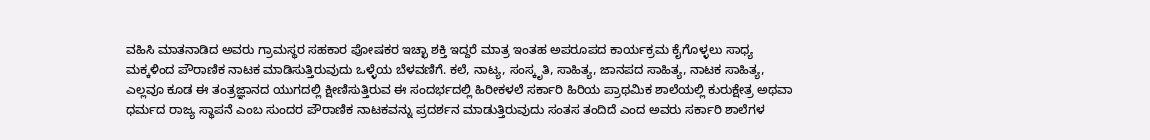ವಹಿಸಿ ಮಾತನಾಡಿದ ಅವರು ಗ್ರಾಮಸ್ಥರ ಸಹಕಾರ ಪೋಷಕರ ಇಚ್ಛಾ ಶಕ್ತಿ ಇದ್ದರೆ ಮಾತ್ರ ಇಂತಹ ಅಪರೂಪದ ಕಾರ್ಯಕ್ರಮ ಕೈಗೊಳ್ಳಲು ಸಾಧ್ಯ ಮಕ್ಕಳಿಂದ ಪೌರಾಣಿಕ ನಾಟಕ ಮಾಡಿಸುತ್ತಿರುವುದು ಒಳ್ಳೆಯ ಬೆಳವಣಿಗೆ. ಕಲೆ, ನಾಟ್ಯ, ಸಂಸ್ಕೃತಿ, ಸಾಹಿತ್ಯ, ಜಾನಪದ ಸಾಹಿತ್ಯ, ನಾಟಕ ಸಾಹಿತ್ಯ, ಎಲ್ಲವೂ ಕೂಡ ಈ ತಂತ್ರಜ್ಞಾನದ ಯುಗದಲ್ಲಿ ಕ್ಷೀಣಿಸುತ್ತಿರುವ ಈ ಸಂದರ್ಭದಲ್ಲಿ ಹಿರೀಕಳಲೆ ಸರ್ಕಾರಿ ಹಿರಿಯ ಪ್ರಾಥಮಿಕ ಶಾಲೆಯಲ್ಲಿ ಕುರುಕ್ಷೇತ್ರ ಅಥವಾ ಧರ್ಮದ ರಾಜ್ಯ ಸ್ಥಾಪನೆ ಎಂಬ ಸುಂದರ ಪೌರಾಣಿಕ ನಾಟಕವನ್ನು ಪ್ರದರ್ಶನ ಮಾಡುತ್ತಿರುವುದು ಸಂತಸ ತಂದಿದೆ ಎಂದ ಅವರು ಸರ್ಕಾರಿ ಶಾಲೆಗಳ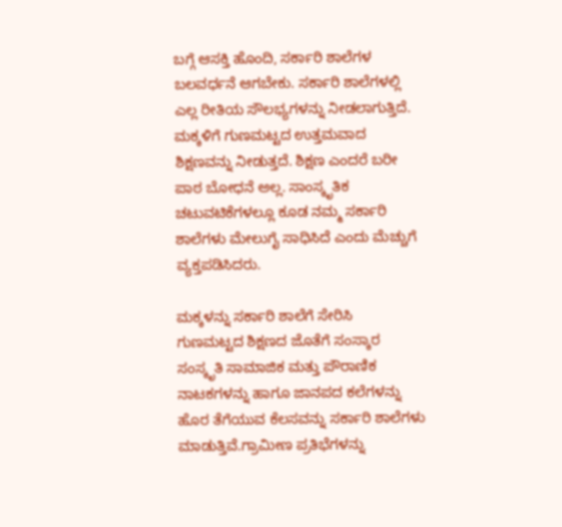ಬಗ್ಗೆ ಆಸಕ್ತಿ ಹೊಂದಿ, ಸರ್ಕಾರಿ ಶಾಲೆಗಳ ಬಲವರ್ಧನೆ ಆಗಬೇಕು. ಸರ್ಕಾರಿ ಶಾಲೆಗಳಲ್ಲಿ ಎಲ್ಲ ರೀತಿಯ ಸೌಲಭ್ಯಗಳನ್ನು ನೀಡಲಾಗುತ್ತಿದೆ. ಮಕ್ಕಳಿಗೆ ಗುಣಮಟ್ಟದ ಉತ್ತಮವಾದ ಶಿಕ್ಷಣವನ್ನು ನೀಡುತ್ತದೆ. ಶಿಕ್ಷಣ ಎಂದರೆ ಬರೀ ಪಾಠ ಬೋಧನೆ ಅಲ್ಲ. ಸಾಂಸ್ಕೃತಿಕ ಚಟುವಟಿಕೆಗಳಲ್ಲೂ ಕೂಡ ನಮ್ಮ ಸರ್ಕಾರಿ ಶಾಲೆಗಳು ಮೇಲುಗೈ ಸಾಧಿಸಿದೆ ಎಂದು ಮೆಚ್ಚುಗೆ ವ್ಯಕ್ತಪಡಿಸಿದರು.

ಮಕ್ಕಳನ್ನು ಸರ್ಕಾರಿ ಶಾಲೆಗೆ ಸೇರಿಸಿ
ಗುಣಮಟ್ಟದ ಶಿಕ್ಷಣದ ಜೊತೆಗೆ ಸಂಸ್ಕಾರ ಸಂಸ್ಕೃತಿ ಸಾಮಾಜಿಕ ಮತ್ತು ಪೌರಾಣಿಕ ನಾಟಕಗಳನ್ನು ಹಾಗೂ ಜಾನಪದ ಕಲೆಗಳನ್ನು ಹೊರ ತೆಗೆಯುವ ಕೆಲಸವನ್ನು ಸರ್ಕಾರಿ ಶಾಲೆಗಳು ಮಾಡುತ್ತಿವೆ.ಗ್ರಾಮೀಣ ಪ್ರತಿಭೆಗಳನ್ನು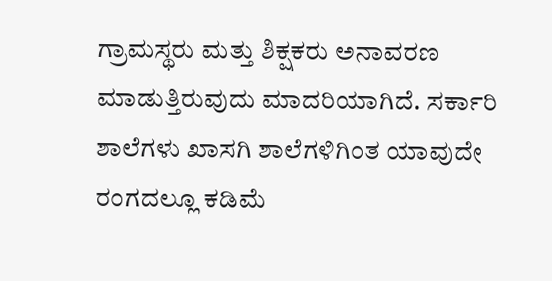ಗ್ರಾಮಸ್ಥರು ಮತ್ತು ಶಿಕ್ಷಕರು ಅನಾವರಣ ಮಾಡುತ್ತಿರುವುದು ಮಾದರಿಯಾಗಿದೆ. ಸರ್ಕಾರಿ ಶಾಲೆಗಳು ಖಾಸಗಿ ಶಾಲೆಗಳಿಗಿಂತ ಯಾವುದೇ ರಂಗದಲ್ಲೂ ಕಡಿಮೆ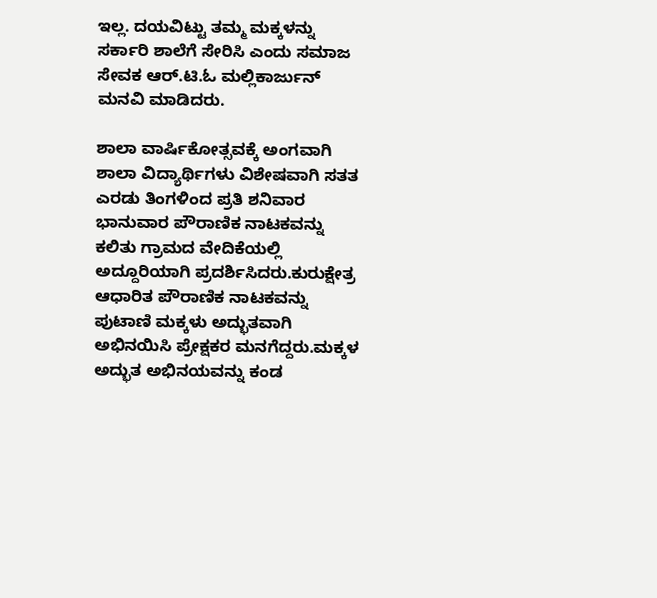ಇಲ್ಲ. ದಯವಿಟ್ಟು ತಮ್ಮ ಮಕ್ಕಳನ್ನು ಸರ್ಕಾರಿ ಶಾಲೆಗೆ ಸೇರಿಸಿ ಎಂದು ಸಮಾಜ ಸೇವಕ ಆರ್.ಟಿ.ಓ ಮಲ್ಲಿಕಾರ್ಜುನ್ ಮನವಿ ಮಾಡಿದರು.

ಶಾಲಾ ವಾರ್ಷಿಕೋತ್ಸವಕ್ಕೆ ಅಂಗವಾಗಿ ಶಾಲಾ ವಿದ್ಯಾರ್ಥಿಗಳು ವಿಶೇಷವಾಗಿ ಸತತ ಎರಡು ತಿಂಗಳಿಂದ ಪ್ರತಿ ಶನಿವಾರ ಭಾನುವಾರ ಪೌರಾಣಿಕ ನಾಟಕವನ್ನು ಕಲಿತು ಗ್ರಾಮದ ವೇದಿಕೆಯಲ್ಲಿ ಅದ್ದೂರಿಯಾಗಿ ಪ್ರದರ್ಶಿಸಿದರು.ಕುರುಕ್ಷೇತ್ರ ಆಧಾರಿತ ಪೌರಾಣಿಕ ನಾಟಕವನ್ನು ಪುಟಾಣಿ ಮಕ್ಕಳು ಅದ್ಭುತವಾಗಿ ಅಭಿನಯಿಸಿ ಪ್ರೇಕ್ಷಕರ ಮನಗೆದ್ದರು.ಮಕ್ಕಳ ಅದ್ಭುತ ಅಭಿನಯವನ್ನು ಕಂಡ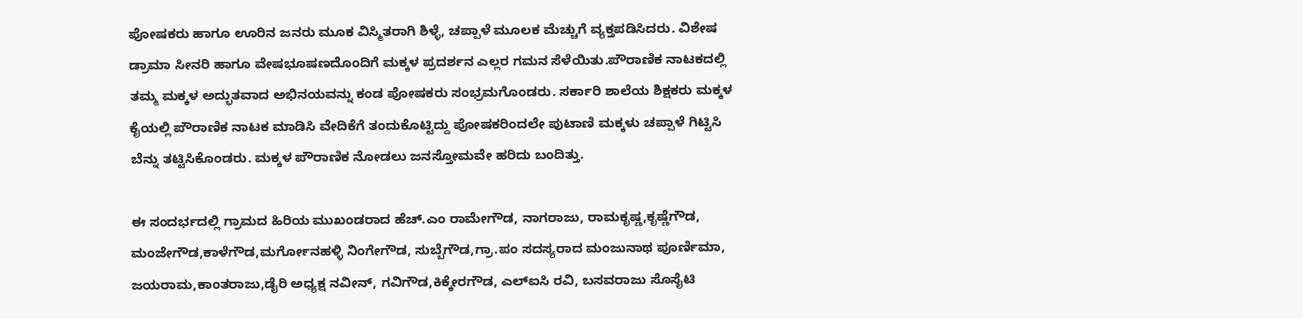ಪೋಷಕರು ಹಾಗೂ ಊರಿನ ಜನರು ಮೂಕ ವಿಸ್ಮಿತರಾಗಿ ಶಿಳ್ಳೆ, ಚಪ್ಪಾಳೆ ಮೂಲಕ ಮೆಚ್ಚುಗೆ ವ್ಯಕ್ತಪಡಿಸಿದರು. ವಿಶೇಷ ಡ್ರಾಮಾ ಸೀನರಿ ಹಾಗೂ ವೇಷಭೂಷಣದೊಂದಿಗೆ ಮಕ್ಕಳ ಪ್ರದರ್ಶನ ಎಲ್ಲರ ಗಮನ ಸೆಳೆಯಿತು.ಪೌರಾಣಿಕ ನಾಟಕದಲ್ಲಿ ತಮ್ಮ ಮಕ್ಕಳ ಅದ್ಭುತವಾದ ಅಭಿನಯವನ್ನು ಕಂಡ ಪೋಷಕರು ಸಂಭ್ರಮಗೊಂಡರು. ಸರ್ಕಾರಿ ಶಾಲೆಯ ಶಿಕ್ಷಕರು ಮಕ್ಕಳ ಕೈಯಲ್ಲಿ ಪೌರಾಣಿಕ ನಾಟಕ ಮಾಡಿಸಿ ವೇದಿಕೆಗೆ ತಂದುಕೊಟ್ಟಿದ್ದು ಪೋಷಕರಿಂದಲೇ ಪುಟಾಣಿ ಮಕ್ಕಳು ಚಪ್ಪಾಳೆ ಗಿಟ್ಟಿಸಿ ಬೆನ್ನು ತಟ್ಟಿಸಿಕೊಂಡರು. ಮಕ್ಕಳ ಪೌರಾಣಿಕ ನೋಡಲು ಜನಸ್ತೋಮವೇ ಹರಿದು ಬಂದಿತ್ತು.

ಈ ಸಂದರ್ಭದಲ್ಲಿ ಗ್ರಾಮದ ಹಿರಿಯ ಮುಖಂಡರಾದ ಹೆಚ್.ಎಂ ರಾಮೇಗೌಡ, ನಾಗರಾಜು, ರಾಮಕೃಷ್ಣ,ಕೃಷ್ಣೆಗೌಡ,
ಮಂಜೇಗೌಡ,ಕಾಳೆಗೌಡ,ಮರ್ಗೋನಹಳ್ಳಿ ನಿಂಗೇಗೌಡ, ಸುಬ್ಬೆಗೌಡ,ಗ್ರಾ.ಪಂ ಸದಸ್ಯರಾದ ಮಂಜುನಾಥ ಪೂರ್ಣಿಮಾ, ಜಯರಾಮ,ಕಾಂತರಾಜು,ಡೈರಿ ಅಧ್ಯಕ್ಷ ನವೀನ್, ಗವಿಗೌಡ,ಕಿಕ್ಕೇರಗೌಡ, ಎಲ್ಐಸಿ ರವಿ, ಬಸವರಾಜು ಸೊಸೈಟಿ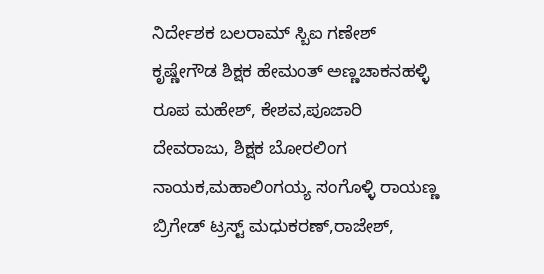ನಿರ್ದೇಶಕ ಬಲರಾಮ್ ಸ್ಬಿಐ ಗಣೇಶ್ ಕೃಷ್ಣೇಗೌಡ ಶಿಕ್ಷಕ ಹೇಮಂತ್ ಅಣ್ಣಚಾಕನಹಳ್ಳಿ ರೂಪ ಮಹೇಶ್, ಕೇಶವ,ಪೂಜಾರಿ ದೇವರಾಜು, ಶಿಕ್ಷಕ ಬೋರಲಿಂಗ ನಾಯಕ,ಮಹಾಲಿಂಗಯ್ಯ ಸಂಗೊಳ್ಳಿ ರಾಯಣ್ಣ ಬ್ರಿಗೇಡ್ ಟ್ರಸ್ಟ್ ಮಧುಕರಣ್,ರಾಜೇಶ್,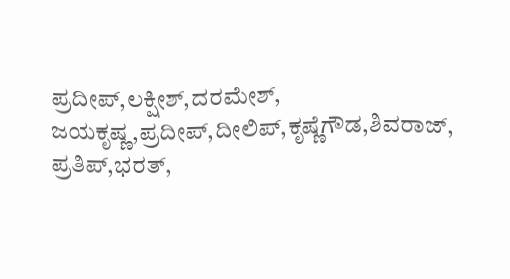ಪ್ರದೀಪ್,ಲಕ್ಷೀಶ್,ದರಮೇಶ್,
ಜಯಕೃಷ್ಣ,ಪ್ರದೀಪ್,ದೀಲಿಪ್,ಕೃಷ್ಣೆಗೌಡ,ಶಿವರಾಜ್, ಪ್ರತಿಪ್,ಭರತ್,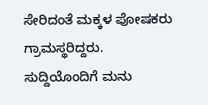ಸೇರಿದಂತೆ ಮಕ್ಕಳ ಪೋಷಕರು ಗ್ರಾಮಸ್ಥರಿದ್ದರು.
ಸುದ್ದಿಯೊಂದಿಗೆ ಮನು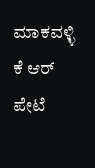ಮಾಕವಳ್ಳಿ ಕೆ ಆರ್ ಪೇಟೆ